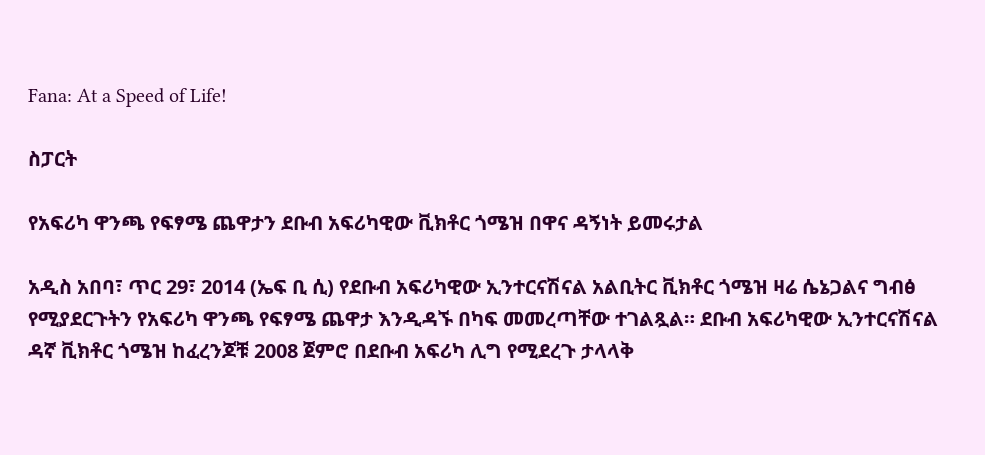Fana: At a Speed of Life!

ስፓርት

የአፍሪካ ዋንጫ የፍፃሜ ጨዋታን ደቡብ አፍሪካዊው ቪክቶር ጎሜዝ በዋና ዳኝነት ይመሩታል

አዲስ አበባ፣ ጥር 29፣ 2014 (ኤፍ ቢ ሲ) የደቡብ አፍሪካዊው ኢንተርናሽናል አልቢትር ቪክቶር ጎሜዝ ዛሬ ሴኔጋልና ግብፅ የሚያደርጉትን የአፍሪካ ዋንጫ የፍፃሜ ጨዋታ እንዲዳኙ በካፍ መመረጣቸው ተገልጿል። ደቡብ አፍሪካዊው ኢንተርናሽናል ዳኛ ቪክቶር ጎሜዝ ከፈረንጆቹ 2008 ጀምሮ በደቡብ አፍሪካ ሊግ የሚደረጉ ታላላቅ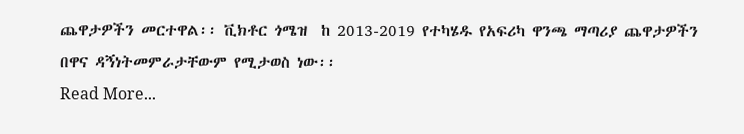ጨዋታዎችን መርተዋል፡፡ ቪክቶር ጎሜዝ  ከ 2013-2019 የተካሄዱ የአፍሪካ ዋንጫ ማጣሪያ ጨዋታዎችን በዋና ዳኝነትመምራታቸውም የሚታወስ ነው፡፡
Read More...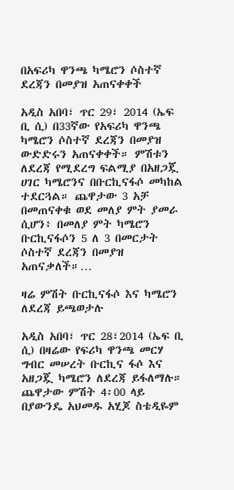በአፍሪካ ዋንጫ ካሜሮን ሶስተኛ ደረጃን በመያዝ አጠናቀቀች

አዲስ አበባ፣ ጥር 29፣ 2014 (ኤፍ ቢ ሲ) በ33ኛው የአፍሪካ ዋንጫ ካሜሮን ሶስተኛ ደረጃን በመያዝ ውድድሩን አጠናቀቀች። ምሽቱን ለደረጃ የሚደረግ ፍልሚያ በአዘጋጇ ሀገር ካሜሮንና በቡርኪናፋሶ መካከል ተደርጓል። ጨዋታው 3 አቻ በመጠናቀቁ ወደ መለያ ምት ያመራ ሲሆን፥ በመለያ ምት ካሜሮን ቡርኪናፋሶን 5 ለ 3 በመርታት ሶስተኛ ደረጃን በመያዝ አጠናቃለች።…

ዛሬ ምሽት ቡርኪናፋሶ እና ካሜሮን ለደረጃ ይጫወታሉ

አዲስ አበባ፣ ጥር 28፣2014 (ኤፍ ቢ ሲ) በዛሬው የፍሪካ ዋንጫ መርሃ ግብር መሠረት ቡርኪና ፋሶ እና አዘጋጇ ካሜሮን ለደረጃ ይፋለማሉ። ጨዋታው ምሽት 4፡00 ላይ በያውንዴ አህመዱ አሂጆ ስቴዲዬም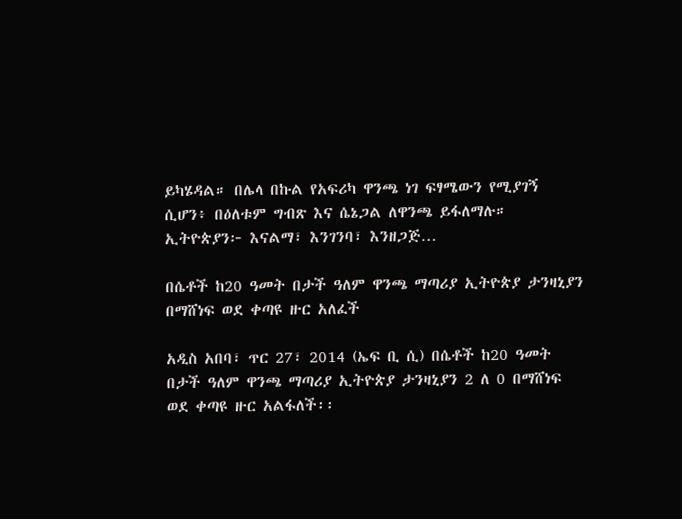ይካሄዳል። በሌላ በኩል የአፍሪካ ዋንጫ ነገ ፍፃሜውን የሚያገኝ ሲሆን፥ በዕለቱም ግብጽ እና ሴኔጋል ለዋንጫ ይፋለማሉ። ኢትዮጵያን፦ እናልማ፣ እንገንባ፣ እንዘጋጅ…

በሴቶች ከ20 ዓመት በታች ዓለም ዋንጫ ማጣሪያ ኢትዮጵያ ታንዛኒያን በማሸነፍ ወደ ቀጣዩ ዙር አለፈች

አዲስ አበባ፣ ጥር 27፣ 2014 (ኤፍ ቢ ሲ) በሴቶች ከ20 ዓመት በታች ዓለም ዋንጫ ማጣሪያ ኢትዮጵያ ታንዛኒያን 2 ለ 0 በማሸነፍ ወደ ቀጣዩ ዙር አልፋለች፡፡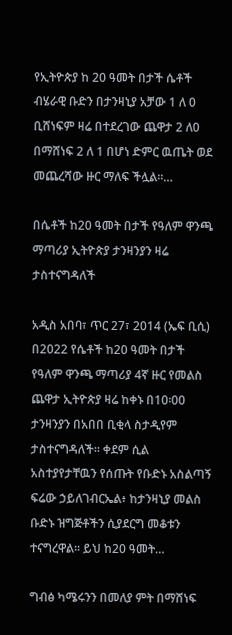የኢትዮጵያ ከ 20 ዓመት በታች ሴቶች ብሄራዊ ቡድን በታንዛኒያ አቻው 1 ለ 0 ቢሸነፍም ዛሬ በተደረገው ጨዋታ 2 ለ0 በማሸነፍ 2 ለ 1 በሆነ ድምር ዉጤት ወደ መጨረሻው ዙር ማለፍ ችሏል፡፡…

በሴቶች ከ20 ዓመት በታች የዓለም ዋንጫ ማጣሪያ ኢትዮጵያ ታንዛንያን ዛሬ ታስተናግዳለች

አዲስ አበባ፣ ጥር 27፣ 2014 (ኤፍ ቢሲ) በ2022 የሴቶች ከ20 ዓመት በታች የዓለም ዋንጫ ማጣሪያ 4ኛ ዙር የመልስ ጨዋታ ኢትዮጵያ ዛሬ ከቀኑ በ10፡00 ታንዛንያን በአበበ ቢቂላ ስታዲየም ታስተናግዳለች። ቀደም ሲል አስተያየታቸዉን የሰጡት የቡድኑ አስልጣኝ ፍሬው ኃይለገብርኤል፥ ከታንዛኒያ መልስ ቡድኑ ዝግጅቶችን ሲያደርግ መቆቱን ተናግረዋል፡፡ ይህ ከ20 ዓመት…

ግብፅ ካሜሩንን በመለያ ምት በማሸነፍ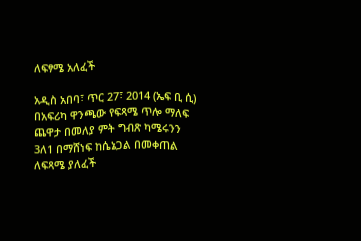ለፍፃሜ አለፈች

አዲስ አበባ፣ ጥር 27፣ 2014 (ኤፍ ቢ ሲ) በአፍሪካ ዋንጫው የፍጻሜ ጥሎ ማለፍ ጨዋታ በመለያ ምት ግብጽ ካሜሩንን 3ለ1 በማሸነፍ ከሴኔጋል በመቀጠል ለፍጻሜ ያለፈች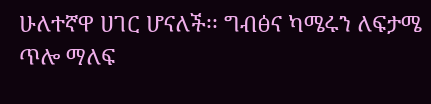ሁለተኛዋ ሀገር ሆናለች፡፡ ግብፅና ካሜሩን ለፍታሜ ጥሎ ማለፍ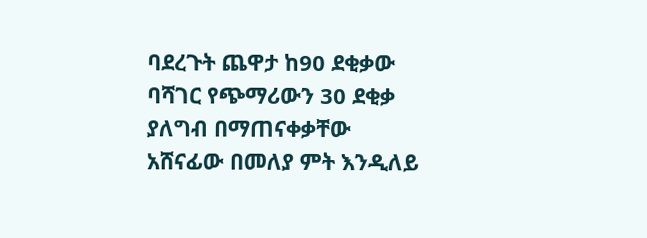ባደረጉት ጨዋታ ከ90 ደቂቃው ባሻገር የጭማሪውን 30 ደቂቃ ያለግብ በማጠናቀቃቸው አሸናፊው በመለያ ምት እንዲለይ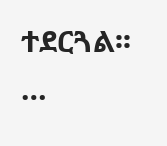ተደርጓል፡፡…